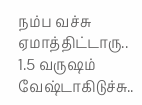நம்ப வச்சு ஏமாத்திட்டாரு.. 1.5 வருஷம் வேஷ்டாகிடுச்சு..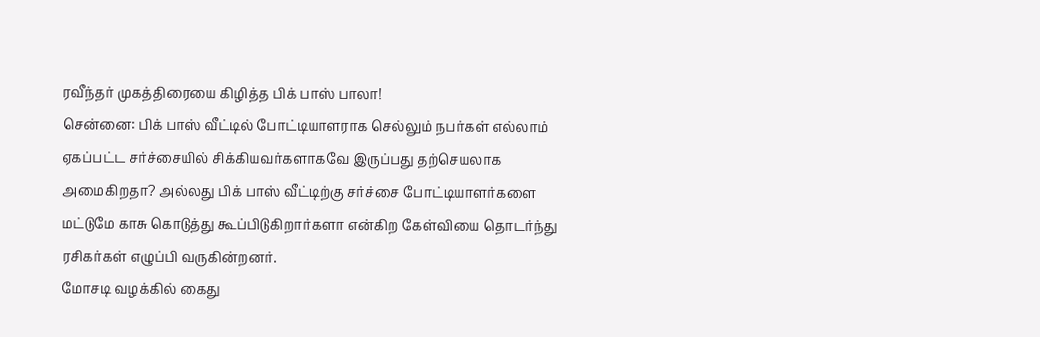ரவீந்தர் முகத்திரையை கிழித்த பிக் பாஸ் பாலா!
சென்னை: பிக் பாஸ் வீட்டில் போட்டியாளராக செல்லும் நபர்கள் எல்லாம் ஏகப்பட்ட சர்ச்சையில் சிக்கியவர்களாகவே இருப்பது தற்செயலாக அமைகிறதா? அல்லது பிக் பாஸ் வீட்டிற்கு சர்ச்சை போட்டியாளர்களை மட்டுமே காசு கொடுத்து கூப்பிடுகிறார்களா என்கிற கேள்வியை தொடர்ந்து ரசிகர்கள் எழுப்பி வருகின்றனர்.
மோசடி வழக்கில் கைது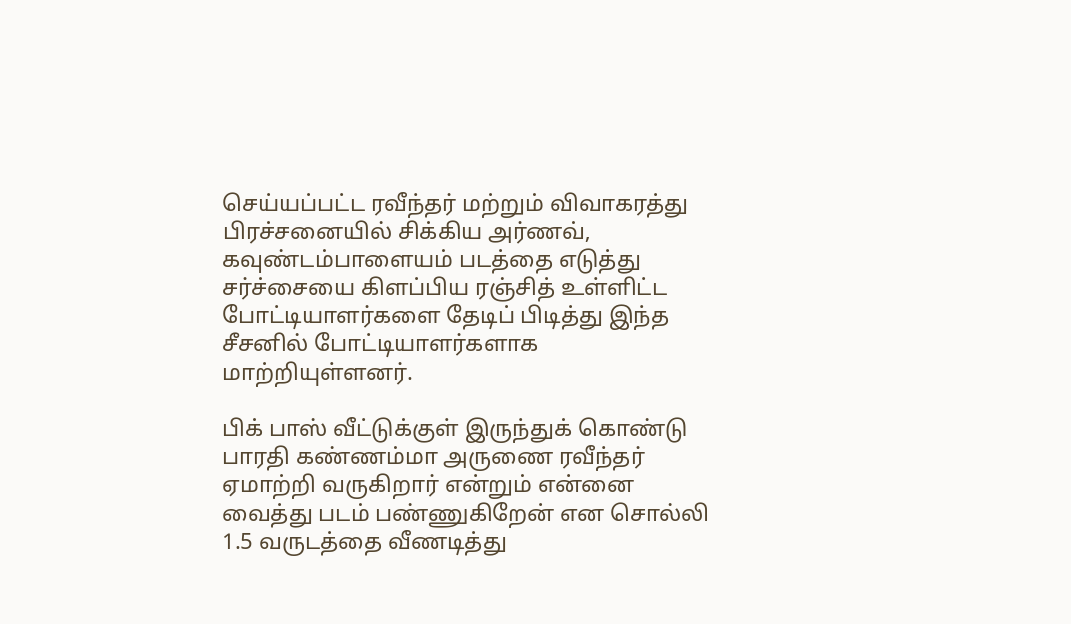செய்யப்பட்ட ரவீந்தர் மற்றும் விவாகரத்து பிரச்சனையில் சிக்கிய அர்ணவ், கவுண்டம்பாளையம் படத்தை எடுத்து சர்ச்சையை கிளப்பிய ரஞ்சித் உள்ளிட்ட போட்டியாளர்களை தேடிப் பிடித்து இந்த சீசனில் போட்டியாளர்களாக மாற்றியுள்ளனர்.

பிக் பாஸ் வீட்டுக்குள் இருந்துக் கொண்டு பாரதி கண்ணம்மா அருணை ரவீந்தர் ஏமாற்றி வருகிறார் என்றும் என்னை வைத்து படம் பண்ணுகிறேன் என சொல்லி 1.5 வருடத்தை வீணடித்து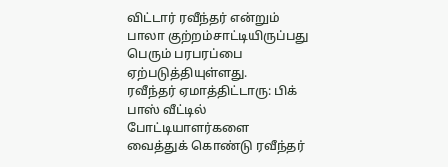விட்டார் ரவீந்தர் என்றும் பாலா குற்றம்சாட்டியிருப்பது பெரும் பரபரப்பை ஏற்படுத்தியுள்ளது.
ரவீந்தர் ஏமாத்திட்டாரு: பிக் பாஸ் வீட்டில் போட்டியாளர்களை வைத்துக் கொண்டு ரவீந்தர்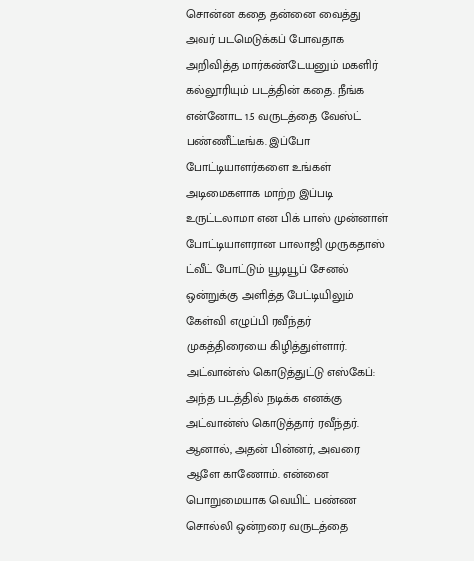சொன்ன கதை தன்னை வைத்து அவர் படமெடுக்கப் போவதாக அறிவித்த மார்கண்டேயனும் மகளிர் கல்லூரியும் படத்தின் கதை. நீங்க என்னோட 1.5 வருடத்தை வேஸ்ட் பண்ணீட்டீங்க. இப்போ போட்டியாளர்களை உங்கள் அடிமைகளாக மாற்ற இப்படி உருட்டலாமா என பிக் பாஸ் முன்னாள் போட்டியாளரான பாலாஜி முருகதாஸ் ட்வீட் போட்டும் யூடியூப் சேனல் ஒன்றுக்கு அளித்த பேட்டியிலும் கேள்வி எழுப்பி ரவீந்தர் முகத்திரையை கிழித்துள்ளார்.
அட்வான்ஸ் கொடுத்துட்டு எஸ்கேப்: அந்த படத்தில் நடிக்க எனக்கு அட்வான்ஸ் கொடுத்தார் ரவீந்தர். ஆனால், அதன் பின்னர், அவரை ஆளே காணோம். என்னை பொறுமையாக வெயிட் பண்ண சொல்லி ஒன்றரை வருடத்தை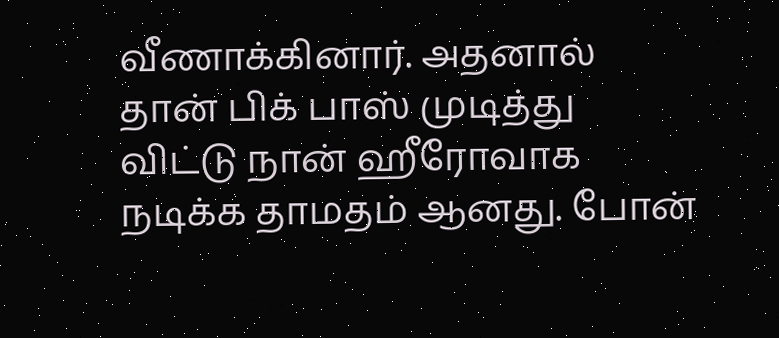வீணாக்கினார். அதனால் தான் பிக் பாஸ் முடித்து விட்டு நான் ஹீரோவாக நடிக்க தாமதம் ஆனது. போன்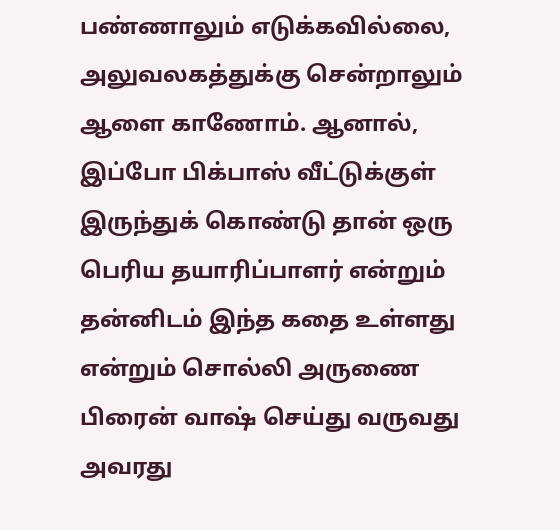பண்ணாலும் எடுக்கவில்லை, அலுவலகத்துக்கு சென்றாலும் ஆளை காணோம். ஆனால், இப்போ பிக்பாஸ் வீட்டுக்குள் இருந்துக் கொண்டு தான் ஒரு பெரிய தயாரிப்பாளர் என்றும் தன்னிடம் இந்த கதை உள்ளது என்றும் சொல்லி அருணை பிரைன் வாஷ் செய்து வருவது அவரது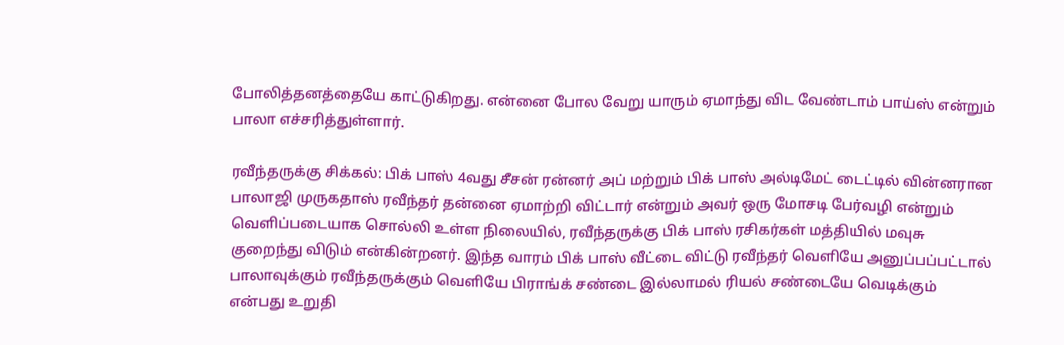போலித்தனத்தையே காட்டுகிறது. என்னை போல வேறு யாரும் ஏமாந்து விட வேண்டாம் பாய்ஸ் என்றும் பாலா எச்சரித்துள்ளார்.

ரவீந்தருக்கு சிக்கல்: பிக் பாஸ் 4வது சீசன் ரன்னர் அப் மற்றும் பிக் பாஸ் அல்டிமேட் டைட்டில் வின்னரான பாலாஜி முருகதாஸ் ரவீந்தர் தன்னை ஏமாற்றி விட்டார் என்றும் அவர் ஒரு மோசடி பேர்வழி என்றும் வெளிப்படையாக சொல்லி உள்ள நிலையில், ரவீந்தருக்கு பிக் பாஸ் ரசிகர்கள் மத்தியில் மவுசு குறைந்து விடும் என்கின்றனர். இந்த வாரம் பிக் பாஸ் வீட்டை விட்டு ரவீந்தர் வெளியே அனுப்பப்பட்டால் பாலாவுக்கும் ரவீந்தருக்கும் வெளியே பிராங்க் சண்டை இல்லாமல் ரியல் சண்டையே வெடிக்கும் என்பது உறுதி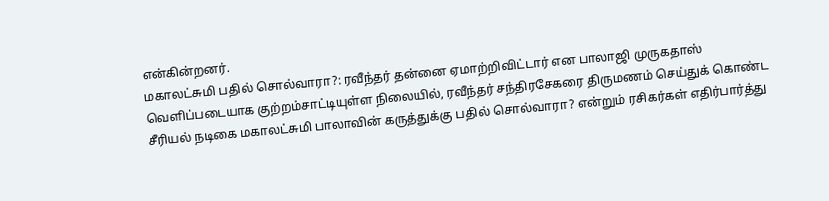என்கின்றனர்.
மகாலட்சுமி பதில் சொல்வாரா?: ரவீந்தர் தன்னை ஏமாற்றிவிட்டார் என பாலாஜி முருகதாஸ் வெளிப்படையாக குற்றம்சாட்டியுள்ள நிலையில், ரவீந்தர் சந்திரசேகரை திருமணம் செய்துக் கொண்ட சீரியல் நடிகை மகாலட்சுமி பாலாவின் கருத்துக்கு பதில் சொல்வாரா? என்றும் ரசிகர்கள் எதிர்பார்த்து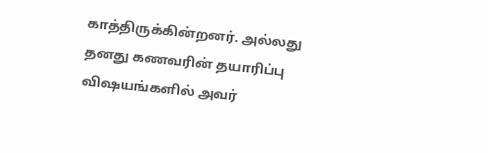காத்திருக்கின்றனர். அல்லது தனது கணவரின் தயாரிப்பு விஷயங்களில் அவர்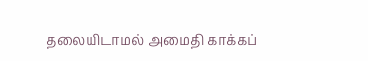தலையிடாமல் அமைதி காக்கப்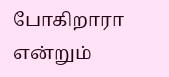போகிறாரா என்றும்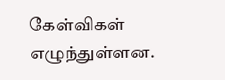கேள்விகள் எழுந்துள்ளன.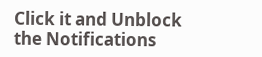Click it and Unblock the Notifications